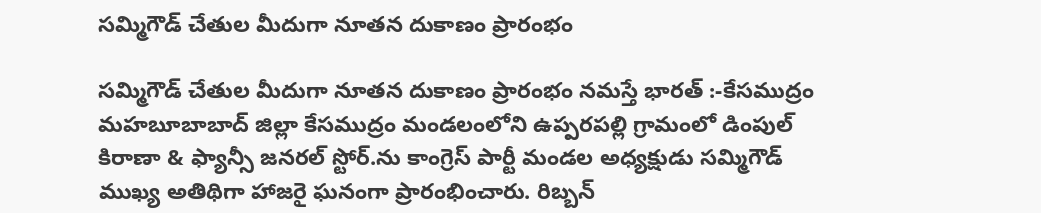సమ్మిగౌడ్ చేతుల మీదుగా నూతన దుకాణం ప్రారంభం

సమ్మిగౌడ్ చేతుల మీదుగా నూతన దుకాణం ప్రారంభం నమస్తే భారత్ :-కేసముద్రం మహబూబాబాద్ జిల్లా కేసముద్రం మండలంలోని ఉప్పరపల్లి గ్రామంలో డింపుల్ కిరాణా & ఫ్యాన్సీ జనరల్ స్టోర్.ను కాంగ్రెస్ పార్టీ మండల అధ్యక్షుడు సమ్మిగౌడ్ ముఖ్య అతిథిగా హాజరై ఘనంగా ప్రారంభించారు. రిబ్బన్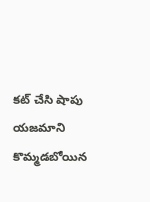కట్ చేసి షాపు యజమాని కొమ్మడబోయిన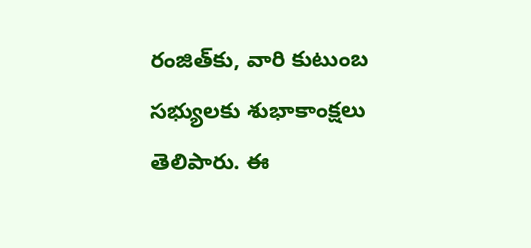రంజిత్‌కు, వారి కుటుంబ సభ్యులకు శుభాకాంక్షలు తెలిపారు. ఈ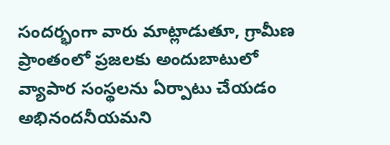సందర్భంగా వారు మాట్లాడుతూ, గ్రామీణ ప్రాంతంలో ప్రజలకు అందుబాటులో వ్యాపార సంస్థలను ఏర్పాటు చేయడం అభినందనీయమని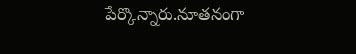పేర్కొన్నారు.నూతనంగా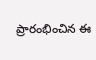ప్రారంభించిన ఈ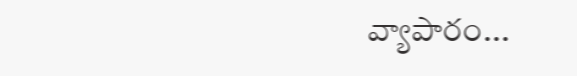వ్యాపారం...